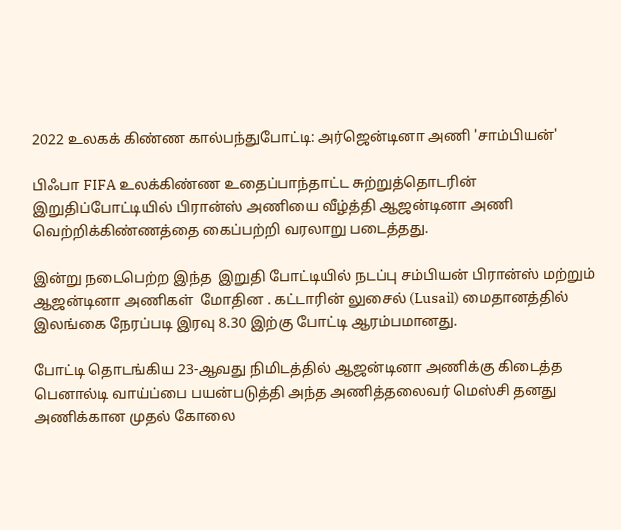2022 உலகக் கிண்ண கால்பந்துபோட்டி: அர்ஜென்டினா அணி 'சாம்பியன்'

பிஃபா FIFA உலக்கிண்ண உதைப்பாந்தாட்ட சுற்றுத்தொடரின் இறுதிப்போட்டியில் பிரான்ஸ் அணியை வீழ்த்தி ஆஜன்டினா அணி வெற்றிக்கிண்ணத்தை கைப்பற்றி வரலாறு படைத்தது.

இன்று நடைபெற்ற இந்த  இறுதி போட்டியில் நடப்பு சம்பியன் பிரான்ஸ் மற்றும் ஆஜன்டினா அணிகள்  மோதின . கட்டாரின் லுசைல் (Lusail) மைதானத்தில் இலங்கை நேரப்படி இரவு 8.30 இற்கு போட்டி ஆரம்பமானது.

போட்டி தொடங்கிய 23-ஆவது நிமிடத்தில் ஆஜன்டினா அணிக்கு கிடைத்த பெனால்டி வாய்ப்பை பயன்படுத்தி அந்த அணித்தலைவர் மெஸ்சி தனது அணிக்கான முதல் கோலை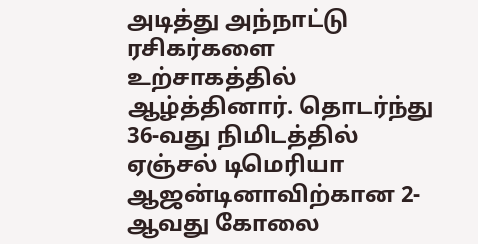அடித்து அந்நாட்டு ரசிகர்களை உற்சாகத்தில் ஆழ்த்தினார். தொடர்ந்து 36-வது நிமிடத்தில் ஏஞ்சல் டிமெரியா ஆஜன்டினாவிற்கான 2-ஆவது கோலை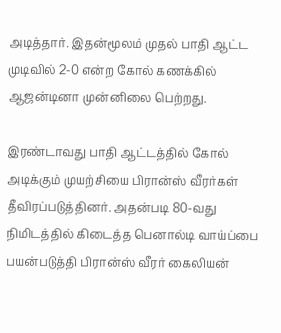அடித்தார். இதன்மூலம் முதல் பாதி ஆட்ட முடிவில் 2-0 என்ற கோல் கணக்கில் ஆஜன்டினா முன்னிலை பெற்றது.

இரண்டாவது பாதி ஆட்டத்தில் கோல் அடிக்கும் முயற்சியை பிரான்ஸ் வீரர்கள் தீவிரப்படுத்தினர். அதன்படி 80-வது நிமிடத்தில் கிடைத்த பெனால்டி வாய்ப்பை பயன்படுத்தி பிரான்ஸ் வீரர் கைலியன்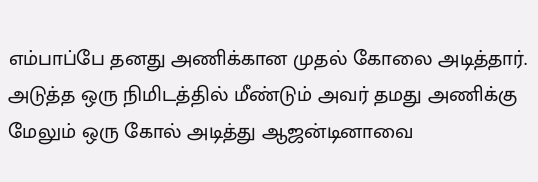எம்பாப்பே தனது அணிக்கான முதல் கோலை அடித்தார். அடுத்த ஒரு நிமிடத்தில் மீண்டும் அவர் தமது அணிக்கு மேலும் ஒரு கோல் அடித்து ஆஜன்டினாவை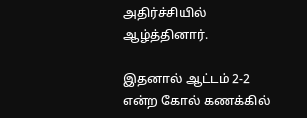அதிர்ச்சியில் ஆழ்த்தினார்.

இதனால் ஆட்டம் 2-2 என்ற கோல் கணக்கில்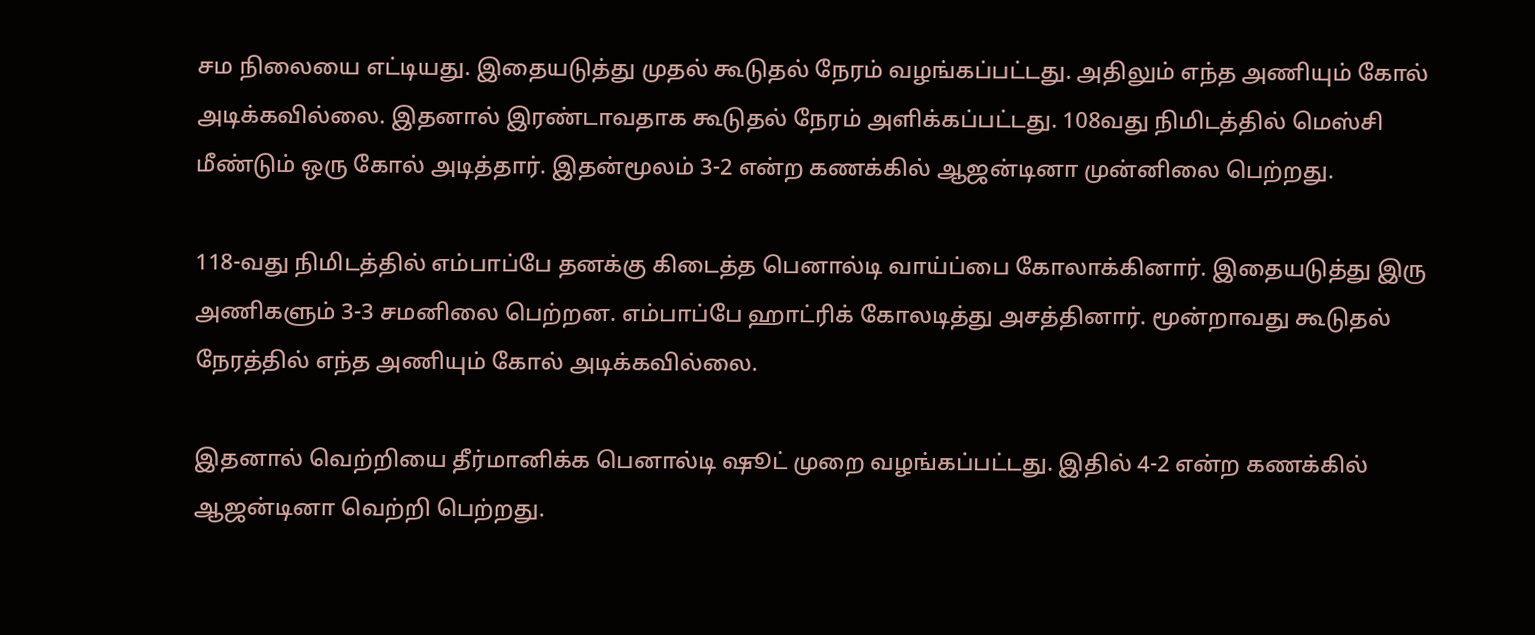சம நிலையை எட்டியது. இதையடுத்து முதல் கூடுதல் நேரம் வழங்கப்பட்டது. அதிலும் எந்த அணியும் கோல் அடிக்கவில்லை. இதனால் இரண்டாவதாக கூடுதல் நேரம் அளிக்கப்பட்டது. 108வது நிமிடத்தில் மெஸ்சி மீண்டும் ஒரு கோல் அடித்தார். இதன்மூலம் 3-2 என்ற கணக்கில் ஆஜன்டினா முன்னிலை பெற்றது.

118-வது நிமிடத்தில் எம்பாப்பே தனக்கு கிடைத்த பெனால்டி வாய்ப்பை கோலாக்கினார். இதையடுத்து இரு அணிகளும் 3-3 சமனிலை பெற்றன. எம்பாப்பே ஹாட்ரிக் கோலடித்து அசத்தினார். மூன்றாவது கூடுதல் நேரத்தில் எந்த அணியும் கோல் அடிக்கவில்லை.

இதனால் வெற்றியை தீர்மானிக்க பெனால்டி ஷூட் முறை வழங்கப்பட்டது. இதில் 4-2 என்ற கணக்கில் ஆஜன்டினா வெற்றி பெற்றது.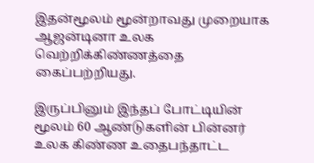இதன்மூலம் மூன்றாவது முறையாக ஆஜன்டினா உலக வெற்றிக்கிண்ணத்தை கைப்பற்றியது.

இருப்பினும் இந்தப் போட்டியின் மூலம் 60 ஆண்டுகளின் பின்னர் உலக கிண்ண உதைபந்தாட்ட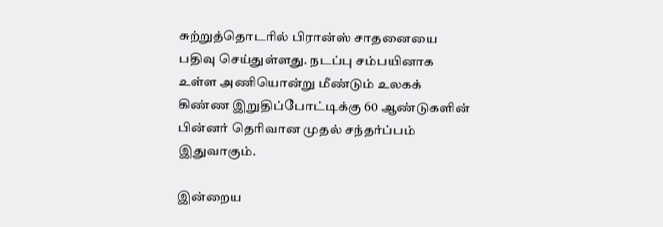சுற்றுத்தொடரில் பிரான்ஸ் சாதனையை பதிவு செய்துள்ளது. நடப்பு சம்பயினாக உள்ள அணியொன்று மீண்டும் உலகக் கிண்ண இறுதிப்போட்டிக்கு 60 ஆண்டுகளின் பின்னர் தெரிவான முதல் சந்தர்ப்பம் இதுவாகும்.

இன்றைய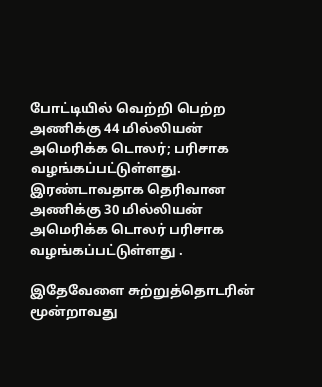போட்டியில் வெற்றி பெற்ற அணிக்கு 44 மில்லியன் அமெரிக்க டொலர்; பரிசாக வழங்கப்பட்டுள்ளது.  இரண்டாவதாக தெரிவான அணிக்கு 30 மில்லியன் அமெரிக்க டொலர் பரிசாக வழங்கப்பட்டுள்ளது .

இதேவேளை சுற்றுத்தொடரின் மூன்றாவது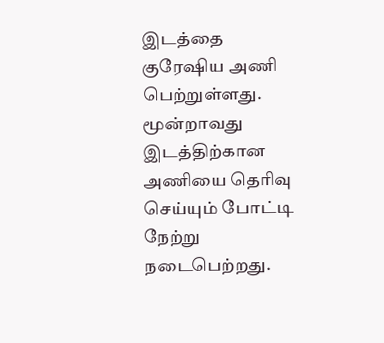இடத்தை குரேஷிய அணி பெற்றுள்ளது. மூன்றாவது இடத்திற்கான அணியை தெரிவு செய்யும் போட்டி நேற்று நடைபெற்றது.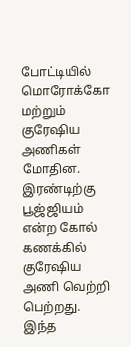போட்டியில் மொரோக்கோ மற்றும் குரேஷிய அணிகள் மோதின. இரண்டிற்கு பூஜ்ஜியம் என்ற கோல் கணக்கில் குரேஷிய அணி வெற்றி பெற்றது. இந்த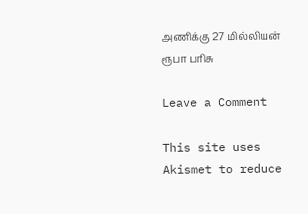அணிக்கு 27 மில்லியன் ரூபா பரிசு

Leave a Comment

This site uses Akismet to reduce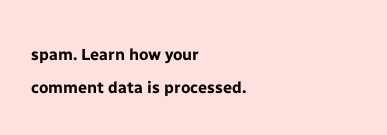spam. Learn how your comment data is processed.